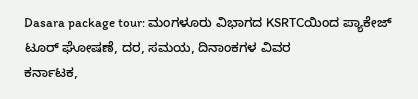Dasara package tour: ಮಂಗಳೂರು ವಿಭಾಗದ KSRTCಯಿಂದ ಪ್ಯಾಕೇಜ್ ಟೂರ್ ಘೋಷಣೆ, ದರ, ಸಮಯ, ದಿನಾಂಕಗಳ ವಿವರ
ಕರ್ನಾಟಕ,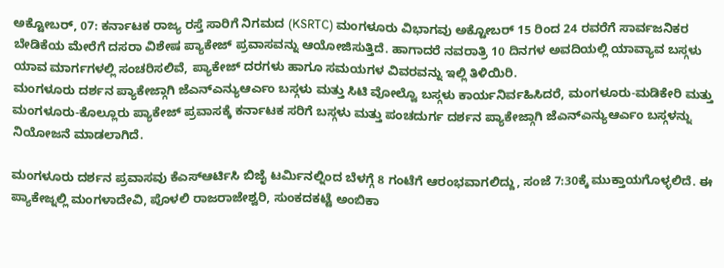ಅಕ್ಟೋಬರ್, 07: ಕರ್ನಾಟಕ ರಾಜ್ಯ ರಸ್ತೆ ಸಾರಿಗೆ ನಿಗಮದ (KSRTC) ಮಂಗಳೂರು ವಿಭಾಗವು ಅಕ್ಟೋಬರ್ 15 ರಿಂದ 24 ರವರೆಗೆ ಸಾರ್ವಜನಿಕರ ಬೇಡಿಕೆಯ ಮೇರೆಗೆ ದಸರಾ ವಿಶೇಷ ಪ್ಯಾಕೇಜ್ ಪ್ರವಾಸವನ್ನು ಆಯೋಜಿಸುತ್ತಿದೆ. ಹಾಗಾದರೆ ನವರಾತ್ರಿ 10 ದಿನಗಳ ಅವದಿಯಲ್ಲಿ ಯಾವ್ಯಾವ ಬಸ್ಗಳು ಯಾವ ಮಾರ್ಗಗಳಲ್ಲಿ ಸಂಚರಿಸಲಿವೆ, ಪ್ಯಾಕೇಜ್ ದರಗಳು ಹಾಗೂ ಸಮಯಗಳ ವಿವರವನ್ನು ಇಲ್ಲಿ ತಿಳಿಯಿರಿ.
ಮಂಗಳೂರು ದರ್ಶನ ಪ್ಯಾಕೇಜ್ಗಾಗಿ ಜೆಎನ್ಎನ್ಯುಆರ್ಎಂ ಬಸ್ಗಳು ಮತ್ತು ಸಿಟಿ ವೋಲ್ವೊ ಬಸ್ಗಳು ಕಾರ್ಯನಿರ್ವಹಿಸಿದರೆ, ಮಂಗಳೂರು-ಮಡಿಕೇರಿ ಮತ್ತು ಮಂಗಳೂರು-ಕೊಲ್ಲೂರು ಪ್ಯಾಕೇಜ್ ಪ್ರವಾಸಕ್ಕೆ ಕರ್ನಾಟಕ ಸರಿಗೆ ಬಸ್ಗಳು ಮತ್ತು ಪಂಚದುರ್ಗ ದರ್ಶನ ಪ್ಯಾಕೇಜ್ಗಾಗಿ ಜೆಎನ್ಎನ್ಯುಆರ್ಎಂ ಬಸ್ಗಳನ್ನು ನಿಯೋಜನೆ ಮಾಡಲಾಗಿದೆ.

ಮಂಗಳೂರು ದರ್ಶನ ಪ್ರವಾಸವು ಕೆಎಸ್ಆರ್ಟಿಸಿ ಬಿಜೈ ಟರ್ಮಿನಲ್ನಿಂದ ಬೆಳಗ್ಗೆ 8 ಗಂಟೆಗೆ ಆರಂಭವಾಗಲಿದ್ದು, ಸಂಜೆ 7:30ಕ್ಕೆ ಮುಕ್ತಾಯಗೊಳ್ಳಲಿದೆ. ಈ ಪ್ಯಾಕೇಜ್ನಲ್ಲಿ ಮಂಗಳಾದೇವಿ, ಪೊಳಲಿ ರಾಜರಾಜೇಶ್ವರಿ, ಸುಂಕದಕಟ್ಟೆ ಅಂಬಿಕಾ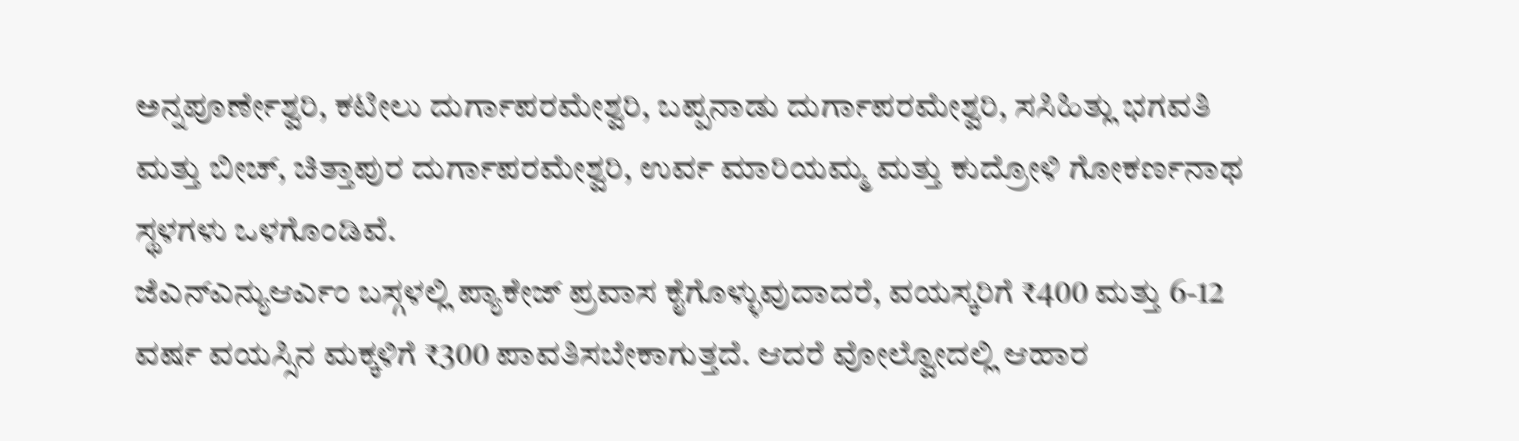ಅನ್ನಪೂರ್ಣೇಶ್ವರಿ, ಕಟೀಲು ದುರ್ಗಾಪರಮೇಶ್ವರಿ, ಬಪ್ಪನಾಡು ದುರ್ಗಾಪರಮೇಶ್ವರಿ, ಸಸಿಹಿತ್ಲು ಭಗವತಿ ಮತ್ತು ಬೀಚ್, ಚಿತ್ತಾಪುರ ದುರ್ಗಾಪರಮೇಶ್ವರಿ, ಉರ್ವ ಮಾರಿಯಮ್ಮ ಮತ್ತು ಕುದ್ರೋಳಿ ಗೋಕರ್ಣನಾಥ ಸ್ಥಳಗಳು ಒಳಗೊಂಡಿವೆ.
ಜೆಎನ್ಎನ್ಯುಆರ್ಎಂ ಬಸ್ಗಳಲ್ಲಿ ಪ್ಯಾಕೇಜ್ ಪ್ರವಾಸ ಕೈಗೊಳ್ಳುವುದಾದರೆ, ವಯಸ್ಕರಿಗೆ ₹400 ಮತ್ತು 6-12 ವರ್ಷ ವಯಸ್ಸಿನ ಮಕ್ಕಳಿಗೆ ₹300 ಪಾವತಿಸಬೇಕಾಗುತ್ತದೆ. ಆದರೆ ವೋಲ್ವೋದಲ್ಲಿ ಆಹಾರ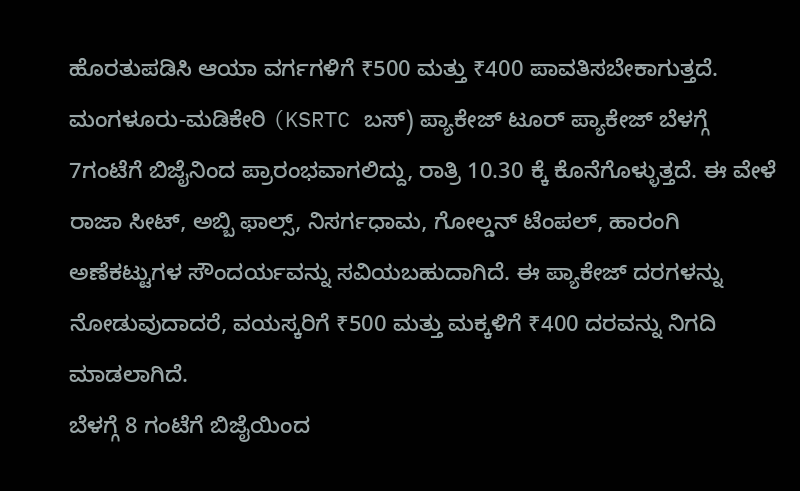ಹೊರತುಪಡಿಸಿ ಆಯಾ ವರ್ಗಗಳಿಗೆ ₹500 ಮತ್ತು ₹400 ಪಾವತಿಸಬೇಕಾಗುತ್ತದೆ.
ಮಂಗಳೂರು-ಮಡಿಕೇರಿ (KSRTC ಬಸ್) ಪ್ಯಾಕೇಜ್ ಟೂರ್ ಪ್ಯಾಕೇಜ್ ಬೆಳಗ್ಗೆ 7ಗಂಟೆಗೆ ಬಿಜೈನಿಂದ ಪ್ರಾರಂಭವಾಗಲಿದ್ದು, ರಾತ್ರಿ 10.30 ಕ್ಕೆ ಕೊನೆಗೊಳ್ಳುತ್ತದೆ. ಈ ವೇಳೆ ರಾಜಾ ಸೀಟ್, ಅಬ್ಬಿ ಫಾಲ್ಸ್, ನಿಸರ್ಗಧಾಮ, ಗೋಲ್ಡನ್ ಟೆಂಪಲ್, ಹಾರಂಗಿ ಅಣೆಕಟ್ಟುಗಳ ಸೌಂದರ್ಯವನ್ನು ಸವಿಯಬಹುದಾಗಿದೆ. ಈ ಪ್ಯಾಕೇಜ್ ದರಗಳನ್ನು ನೋಡುವುದಾದರೆ, ವಯಸ್ಕರಿಗೆ ₹500 ಮತ್ತು ಮಕ್ಕಳಿಗೆ ₹400 ದರವನ್ನು ನಿಗದಿ ಮಾಡಲಾಗಿದೆ.
ಬೆಳಗ್ಗೆ 8 ಗಂಟೆಗೆ ಬಿಜೈಯಿಂದ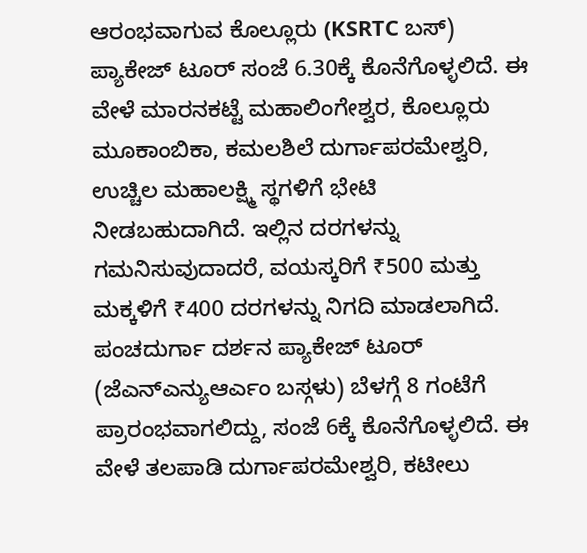ಆರಂಭವಾಗುವ ಕೊಲ್ಲೂರು (KSRTC ಬಸ್) ಪ್ಯಾಕೇಜ್ ಟೂರ್ ಸಂಜೆ 6.30ಕ್ಕೆ ಕೊನೆಗೊಳ್ಳಲಿದೆ. ಈ ವೇಳೆ ಮಾರನಕಟ್ಟೆ ಮಹಾಲಿಂಗೇಶ್ವರ, ಕೊಲ್ಲೂರು ಮೂಕಾಂಬಿಕಾ, ಕಮಲಶಿಲೆ ದುರ್ಗಾಪರಮೇಶ್ವರಿ, ಉಚ್ಚಿಲ ಮಹಾಲಕ್ಷ್ಮಿ ಸ್ಥಗಳಿಗೆ ಭೇಟಿ ನೀಡಬಹುದಾಗಿದೆ. ಇಲ್ಲಿನ ದರಗಳನ್ನು ಗಮನಿಸುವುದಾದರೆ, ವಯಸ್ಕರಿಗೆ ₹500 ಮತ್ತು ಮಕ್ಕಳಿಗೆ ₹400 ದರಗಳನ್ನು ನಿಗದಿ ಮಾಡಲಾಗಿದೆ.
ಪಂಚದುರ್ಗಾ ದರ್ಶನ ಪ್ಯಾಕೇಜ್ ಟೂರ್ (ಜೆಎನ್ಎನ್ಯುಆರ್ಎಂ ಬಸ್ಗಳು) ಬೆಳಗ್ಗೆ 8 ಗಂಟೆಗೆ ಪ್ರಾರಂಭವಾಗಲಿದ್ದು, ಸಂಜೆ 6ಕ್ಕೆ ಕೊನೆಗೊಳ್ಳಲಿದೆ. ಈ ವೇಳೆ ತಲಪಾಡಿ ದುರ್ಗಾಪರಮೇಶ್ವರಿ, ಕಟೀಲು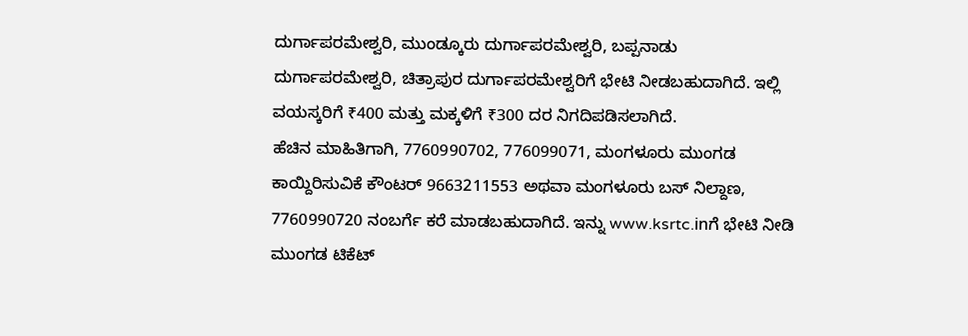ದುರ್ಗಾಪರಮೇಶ್ವರಿ, ಮುಂಡ್ಕೂರು ದುರ್ಗಾಪರಮೇಶ್ವರಿ, ಬಪ್ಪನಾಡು ದುರ್ಗಾಪರಮೇಶ್ವರಿ, ಚಿತ್ರಾಪುರ ದುರ್ಗಾಪರಮೇಶ್ವರಿಗೆ ಭೇಟಿ ನೀಡಬಹುದಾಗಿದೆ. ಇಲ್ಲಿ ವಯಸ್ಕರಿಗೆ ₹400 ಮತ್ತು ಮಕ್ಕಳಿಗೆ ₹300 ದರ ನಿಗದಿಪಡಿಸಲಾಗಿದೆ.
ಹೆಚಿನ ಮಾಹಿತಿಗಾಗಿ, 7760990702, 776099071, ಮಂಗಳೂರು ಮುಂಗಡ ಕಾಯ್ದಿರಿಸುವಿಕೆ ಕೌಂಟರ್ 9663211553 ಅಥವಾ ಮಂಗಳೂರು ಬಸ್ ನಿಲ್ದಾಣ, 7760990720 ನಂಬರ್ಗೆ ಕರೆ ಮಾಡಬಹುದಾಗಿದೆ. ಇನ್ನು www.ksrtc.inಗೆ ಭೇಟಿ ನೀಡಿ ಮುಂಗಡ ಟಿಕೆಟ್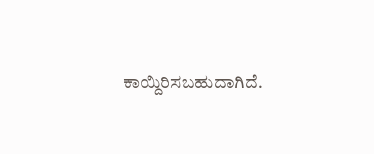ಕಾಯ್ದಿರಿಸಬಹುದಾಗಿದೆ.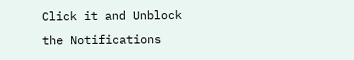Click it and Unblock the Notifications